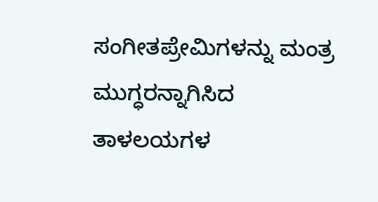ಸಂಗೀತಪ್ರೇಮಿಗಳನ್ನು ಮಂತ್ರ ಮುಗ್ಧರನ್ನಾಗಿಸಿದ ತಾಳಲಯಗಳ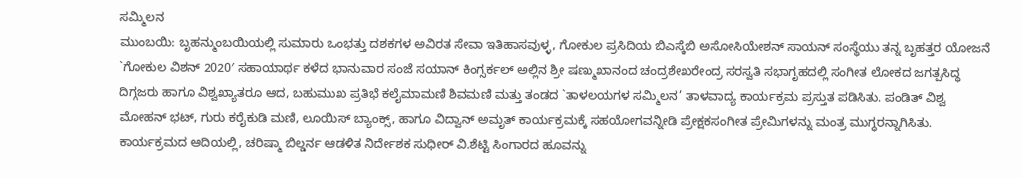ಸಮ್ಮಿಲನ
ಮುಂಬಯಿ: ಬೃಹನ್ಮುಂಬಯಿಯಲ್ಲಿ ಸುಮಾರು ಒಂಭತ್ತು ದಶಕಗಳ ಅವಿರತ ಸೇವಾ ಇತಿಹಾಸವುಳ್ಳ, ಗೋಕುಲ ಪ್ರಸಿದಿಯ ಬಿಎಸ್ಕೆಬಿ ಅಸೋಸಿಯೇಶನ್ ಸಾಯನ್ ಸಂಸ್ಥೆಯು ತನ್ನ ಬೃಹತ್ತರ ಯೋಜನೆ `ಗೋಕುಲ ವಿಶನ್ 2020′ ಸಹಾಯಾರ್ಥ ಕಳೆದ ಭಾನುವಾರ ಸಂಜೆ ಸಯಾನ್ ಕಿಂಗ್ಸರ್ಕಲ್ ಅಲ್ಲಿನ ಶ್ರೀ ಷಣ್ಮುಖಾನಂದ ಚಂದ್ರಶೇಖರೇಂದ್ರ ಸರಸ್ವತಿ ಸಭಾಗೃಹದಲ್ಲಿ ಸಂಗೀತ ಲೋಕದ ಜಗತ್ಪಸಿದ್ಧ ದಿಗ್ಗಜರು ಹಾಗೂ ವಿಶ್ವಖ್ಯಾತರೂ ಆದ, ಬಹುಮುಖ ಪ್ರತಿಭೆ ಕಲೈಮಾಮಣಿ ಶಿವಮಣಿ ಮತ್ತು ತಂಡದ `ತಾಳಲಯಗಳ ಸಮ್ಮಿಲನ’ ತಾಳವಾದ್ಯ ಕಾರ್ಯಕ್ರಮ ಪ್ರಸ್ತುತ ಪಡಿಸಿತು. ಪಂಡಿತ್ ವಿಶ್ವ ಮೋಹನ್ ಭಟ್, ಗುರು ಕರೈಕುಡಿ ಮಣಿ, ಲೂಯಿಸ್ ಬ್ಯಾಂಕ್ಸ್, ಹಾಗೂ ವಿದ್ವಾನ್ ಅಮೃತ್ ಕಾರ್ಯಕ್ರಮಕ್ಕೆ ಸಹಯೋಗವನ್ನೀಡಿ ಪ್ರೇಕ್ಷಕಸಂಗೀತ ಪ್ರೇಮಿಗಳನ್ನು ಮಂತ್ರ ಮುಗ್ಧರನ್ನಾಗಿಸಿತು. ಕಾರ್ಯಕ್ರಮದ ಆದಿಯಲ್ಲಿ, ಚರಿಷ್ಮಾ ಬಿಲ್ಡರ್ನ ಆಡಳಿತ ನಿರ್ದೇಶಕ ಸುಧೀರ್ ವಿ.ಶೆಟ್ಟಿ ಸಿಂಗಾರದ ಹೂವನ್ನು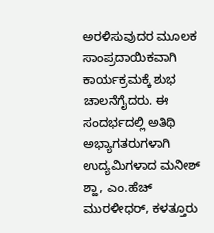ಅರಳಿಸುವುದರ ಮೂಲಕ ಸಾಂಪ್ರದಾಯಿಕವಾಗಿ ಕಾರ್ಯಕ್ರಮಕ್ಕೆ ಶುಭ ಚಾಲನೆಗೈದರು. ಈ ಸಂದರ್ಭದಲ್ಲಿ ಅತಿಥಿ ಅಭ್ಯಾಗತರುಗಳಾಗಿ ಉದ್ಯಮಿಗಳಾದ ಮನೀಶ್ ಶ್ಹಾ, ಎಂ.ಹೆಚ್ ಮುರಳೀಧರ್, ಕಳತ್ತೂರು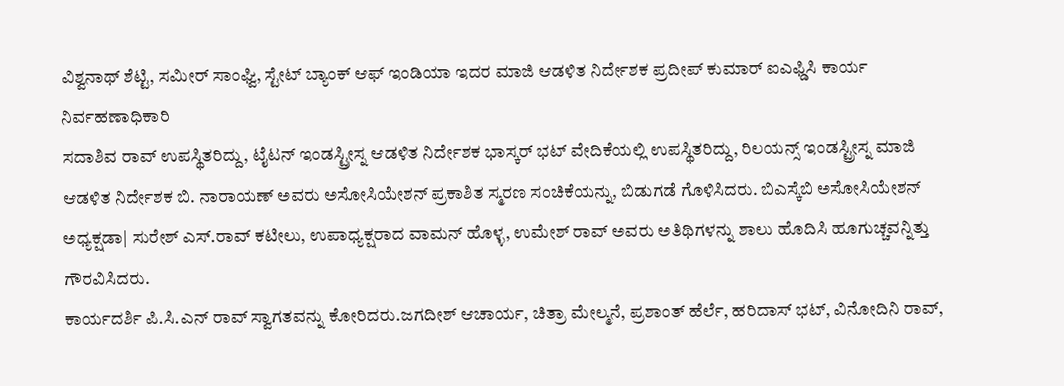ವಿಶ್ವನಾಥ್ ಶೆಟ್ಟಿ, ಸಮೀರ್ ಸಾಂಘ್ವಿ, ಸ್ಟೇಟ್ ಬ್ಯಾಂಕ್ ಆಫ್ ಇಂಡಿಯಾ ಇದರ ಮಾಜಿ ಆಡಳಿತ ನಿರ್ದೇಶಕ ಪ್ರದೀಪ್ ಕುಮಾರ್ ಐಎಫ್ಡಿಸಿ ಕಾರ್ಯ ನಿರ್ವಹಣಾಧಿಕಾರಿ
ಸದಾಶಿವ ರಾವ್ ಉಪಸ್ಥಿತರಿದ್ದು, ಟೈಟನ್ ಇಂಡಸ್ಟ್ರೀಸ್ನ ಆಡಳಿತ ನಿರ್ದೇಶಕ ಭಾಸ್ಕರ್ ಭಟ್ ವೇದಿಕೆಯಲ್ಲಿ ಉಪಸ್ಥಿತರಿದ್ದು, ರಿಲಯನ್ಸ್ ಇಂಡಸ್ಟ್ರೀಸ್ನ ಮಾಜಿ ಆಡಳಿತ ನಿರ್ದೇಶಕ ಬಿ. ನಾರಾಯಣ್ ಅವರು ಅಸೋಸಿಯೇಶನ್ ಪ್ರಕಾಶಿತ ಸ್ಮರಣ ಸಂಚಿಕೆಯನ್ನು, ಬಿಡುಗಡೆ ಗೊಳಿಸಿದರು. ಬಿಎಸ್ಕೆಬಿ ಅಸೋಸಿಯೇಶನ್ ಅಧ್ಯಕ್ಷಡಾ| ಸುರೇಶ್ ಎಸ್.ರಾವ್ ಕಟೀಲು, ಉಪಾಧ್ಯಕ್ಷರಾದ ವಾಮನ್ ಹೊಳ್ಳ, ಉಮೇಶ್ ರಾವ್ ಅವರು ಅತಿಥಿಗಳನ್ನು ಶಾಲು ಹೊದಿಸಿ ಹೂಗುಚ್ಚವನ್ನಿತ್ತು ಗೌರವಿಸಿದರು.
ಕಾರ್ಯದರ್ಶಿ ಪಿ.ಸಿ.ಎನ್ ರಾವ್ ಸ್ವಾಗತವನ್ನು ಕೋರಿದರು.ಜಗದೀಶ್ ಆಚಾರ್ಯ, ಚಿತ್ರಾ ಮೇಲ್ಮನೆ, ಪ್ರಶಾಂತ್ ಹೆರ್ಲೆ, ಹರಿದಾಸ್ ಭಟ್, ವಿನೋದಿನಿ ರಾವ್,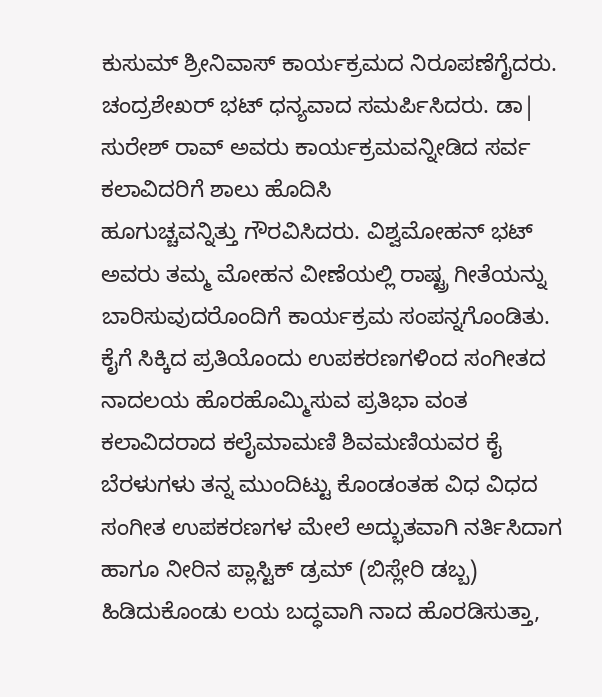ಕುಸುಮ್ ಶ್ರೀನಿವಾಸ್ ಕಾರ್ಯಕ್ರಮದ ನಿರೂಪಣೆಗೈದರು. ಚಂದ್ರಶೇಖರ್ ಭಟ್ ಧನ್ಯವಾದ ಸಮರ್ಪಿಸಿದರು. ಡಾ| ಸುರೇಶ್ ರಾವ್ ಅವರು ಕಾರ್ಯಕ್ರಮವನ್ನೀಡಿದ ಸರ್ವ ಕಲಾವಿದರಿಗೆ ಶಾಲು ಹೊದಿಸಿ
ಹೂಗುಚ್ಚವನ್ನಿತ್ತು ಗೌರವಿಸಿದರು. ವಿಶ್ವಮೋಹನ್ ಭಟ್ ಅವರು ತಮ್ಮ ಮೋಹನ ವೀಣೆಯಲ್ಲಿ ರಾಷ್ಟ್ರ ಗೀತೆಯನ್ನು ಬಾರಿಸುವುದರೊಂದಿಗೆ ಕಾರ್ಯಕ್ರಮ ಸಂಪನ್ನಗೊಂಡಿತು. ಕೈಗೆ ಸಿಕ್ಕಿದ ಪ್ರತಿಯೊಂದು ಉಪಕರಣಗಳಿಂದ ಸಂಗೀತದ ನಾದಲಯ ಹೊರಹೊಮ್ಮಿಸುವ ಪ್ರತಿಭಾ ವಂತ ಕಲಾವಿದರಾದ ಕಲೈಮಾಮಣಿ ಶಿವಮಣಿಯವರ ಕೈ ಬೆರಳುಗಳು ತನ್ನ ಮುಂದಿಟ್ಟು ಕೊಂಡಂತಹ ವಿಧ ವಿಧದ ಸಂಗೀತ ಉಪಕರಣಗಳ ಮೇಲೆ ಅದ್ಭುತವಾಗಿ ನರ್ತಿಸಿದಾಗ ಹಾಗೂ ನೀರಿನ ಪ್ಲಾಸ್ಟಿಕ್ ಡ್ರಮ್ (ಬಿಸ್ಲೇರಿ ಡಬ್ಬ) ಹಿಡಿದುಕೊಂಡು ಲಯ ಬದ್ಧವಾಗಿ ನಾದ ಹೊರಡಿಸುತ್ತಾ,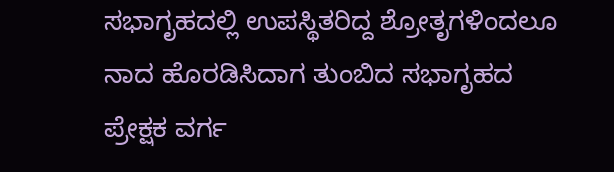ಸಭಾಗೃಹದಲ್ಲಿ ಉಪಸ್ಥಿತರಿದ್ದ ಶ್ರೋತೃಗಳಿಂದಲೂ ನಾದ ಹೊರಡಿಸಿದಾಗ ತುಂಬಿದ ಸಭಾಗೃಹದ ಪ್ರೇಕ್ಷಕ ವರ್ಗ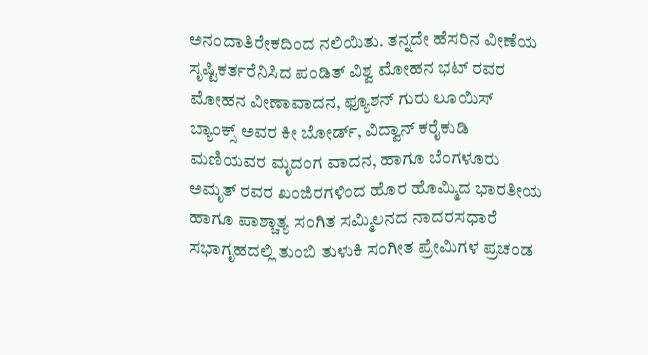ಅನಂದಾತಿರೇಕದಿಂದ ನಲಿಯಿತು. ತನ್ನದೇ ಹೆಸರಿನ ವೀಣೆಯ ಸೃಷ್ಟಿಕರ್ತರೆನಿಸಿದ ಪಂಡಿತ್ ವಿಶ್ವ ಮೋಹನ ಭಟ್ ರವರ ಮೋಹನ ವೀಣಾವಾದನ, ಫ್ಯೂಶನ್ ಗುರು ಲೂಯಿಸ್
ಬ್ಯಾಂಕ್ಸ್ ಅವರ ಕೀ ಬೋರ್ಡ್, ವಿದ್ವಾನ್ ಕರೈಕುಡಿ ಮಣಿಯವರ ಮೃದಂಗ ವಾದನ, ಹಾಗೂ ಬೆಂಗಳೂರು ಅಮೃತ್ ರವರ ಖಂಜಿರಗಳಿಂದ ಹೊರ ಹೊಮ್ಮಿದ ಭಾರತೀಯ ಹಾಗೂ ಪಾಶ್ಚಾತ್ಯ ಸಂಗಿತ ಸಮ್ಮಿಲನದ ನಾದರಸಧಾರೆ ಸಭಾಗೃಹದಲ್ಲಿ ತುಂಬಿ ತುಳುಕಿ ಸಂಗೀತ ಪ್ರೇಮಿಗಳ ಪ್ರಚಂಡ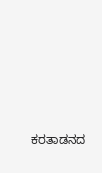ಕರತಾಡನದ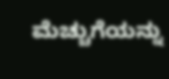ಮೆಚ್ಚುಗೆಯನ್ನು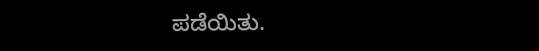ಪಡೆಯಿತು.